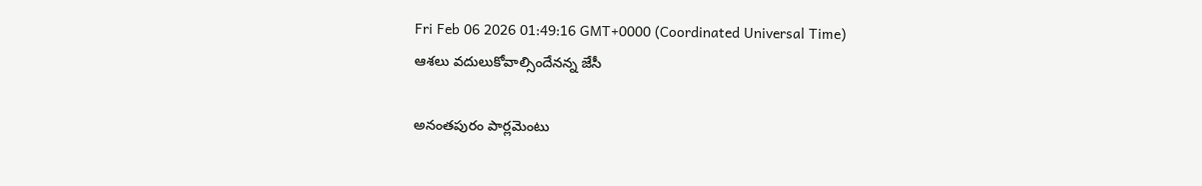Fri Feb 06 2026 01:49:16 GMT+0000 (Coordinated Universal Time)
ఆశలు వదులుకోవాల్సిందేనన్న జేసీ

అనంతపురం పార్లమెంటు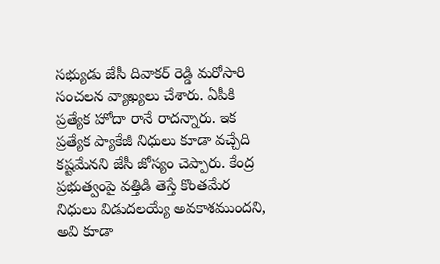సభ్యుడు జేసీ దివాకర్ రెడ్డి మరోసారి సంచలన వ్యాఖ్యలు చేశారు. ఏపీకి ప్రత్యేక హోదా రానే రాదన్నారు. ఇక ప్రత్యేక ప్యాకేజీ నిధులు కూడా వచ్చేది కష్టమేనని జేసీ జోస్యం చెప్పారు. కేంద్ర ప్రభుత్వంపై వత్తిడి తెస్తే కొంతమేర నిధులు విడుదలయ్యే అవకాశముందని, అవి కూడా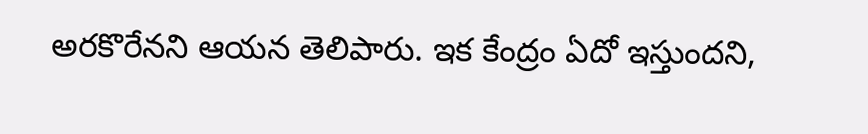అరకొరేనని ఆయన తెలిపారు. ఇక కేంద్రం ఏదో ఇస్తుందని,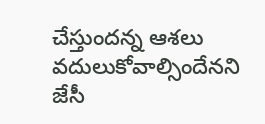చేస్తుందన్న ఆశలు వదులుకోవాల్సిందేనని జేసీ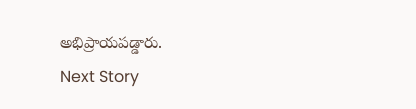అభిప్రాయపడ్డారు.
Next Story